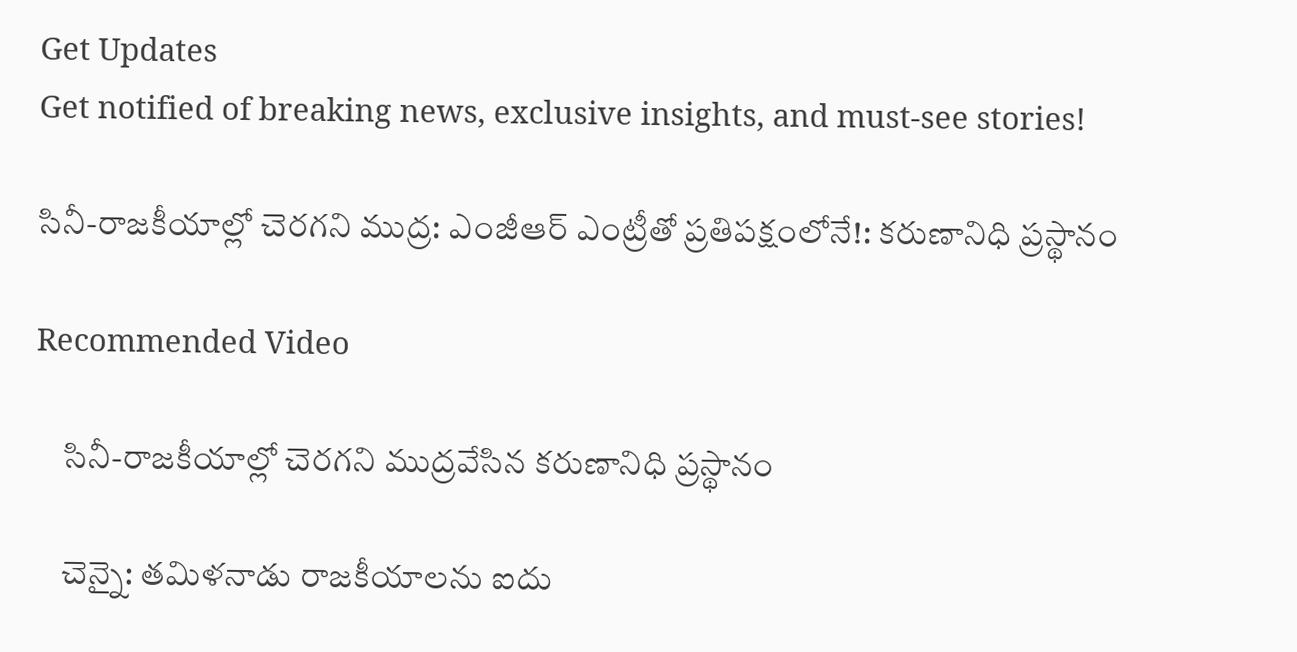Get Updates
Get notified of breaking news, exclusive insights, and must-see stories!

సినీ-రాజకీయాల్లో చెరగని ముద్ర: ఎంజీఆర్ ఎంట్రీతో ప్రతిపక్షంలోనే!: కరుణానిధి ప్రస్థానం

Recommended Video

    సినీ-రాజకీయాల్లో చెరగని ముద్రవేసిన కరుణానిధి ప్రస్థానం

    చెన్నై: తమిళనాడు రాజకీయాలను ఐదు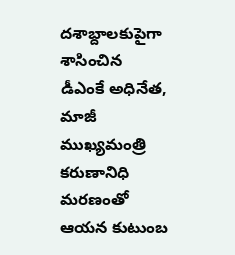దశాబ్దాలకుపైగా శాసించిన డీఎంకే అధినేత, మాజీ ముఖ్యమంత్రి కరుణానిధి మరణంతో ఆయన కుటుంబ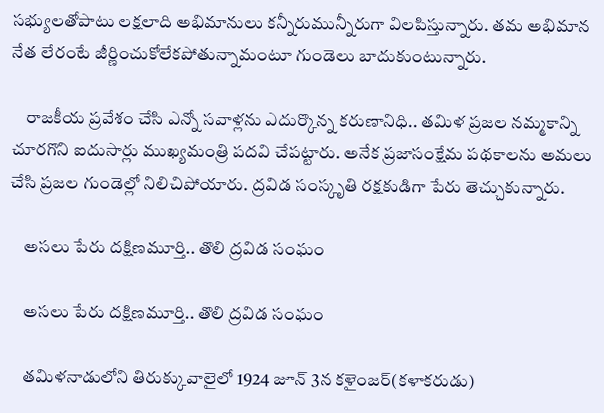సభ్యులతోపాటు లక్షలాది అభిమానులు కన్నీరుమున్నీరుగా విలపిస్తున్నారు. తమ అభిమాన నేత లేరంటే జీర్ణించుకోలేకపోతున్నామంటూ గుండెలు బాదుకుంటున్నారు.

    రాజకీయ ప్రవేశం చేసి ఎన్నో సవాళ్లను ఎదుర్కొన్న కరుణానిధి.. తమిళ ప్రజల నమ్మకాన్ని చూరగొని ఐదుసార్లు ముఖ్యమంత్రి పదవి చేపట్టారు. అనేక ప్రజాసంక్షేమ పథకాలను అమలు చేసి ప్రజల గుండెల్లో నిలిచిపోయారు. ద్రవిడ సంస్కృతి రక్షకుడిగా పేరు తెచ్చుకున్నారు.

    అసలు పేరు దక్షిణమూర్తి.. తొలి ద్రవిడ సంఘం

    అసలు పేరు దక్షిణమూర్తి.. తొలి ద్రవిడ సంఘం

    తమిళనాడులోని తిరుక్కువాలైలో 1924 జూన్‌ 3న కళైంజర్(కళాకరుడు)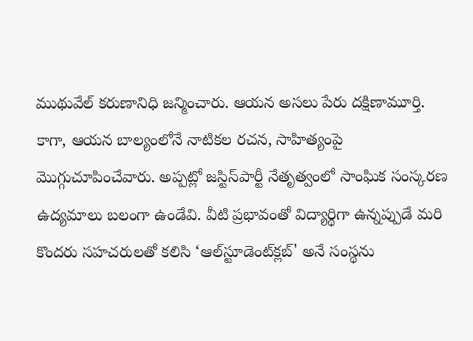ముథువేల్ కరుణానిధి జన్మించారు. ఆయన అసలు పేరు దక్షిణామూర్తి. కాగా, ఆయన బాల్యంలోనే నాటికల రచన, సాహిత్యంపై మొగ్గుచూపించేవారు. అప్పట్లో జస్టిస్‌పార్టీ నేతృత్వంలో సాంఘిక సంస్కరణ ఉద్యమాలు బలంగా ఉండేవి. వీటి ప్రభావంతో విద్యార్థిగా ఉన్నప్పుడే మరి కొందరు సహచరులతో కలిసి ‘ఆల్‌స్టూడెంట్‌క్లబ్‌' అనే సంస్థను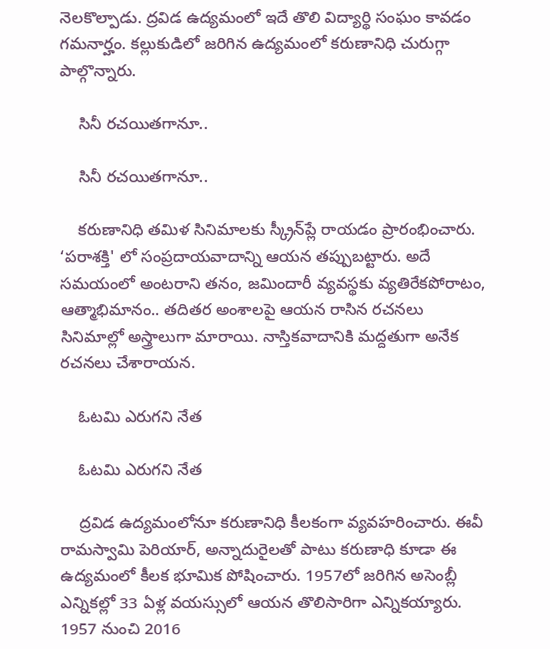నెలకొల్పాడు. ద్రవిడ ఉద్యమంలో ఇదే తొలి విద్యార్థి సంఘం కావడం గమనార్హం. కల్లుకుడిలో జరిగిన ఉద్యమంలో కరుణానిధి చురుగ్గా పాల్గొన్నారు.

    సినీ రచయితగానూ..

    సినీ రచయితగానూ..

    కరుణానిధి తమిళ సినిమాలకు స్క్రీన్‌ప్లే రాయడం ప్రారంభించారు. ‘పరాశక్తి' లో సంప్రదాయవాదాన్ని ఆయన తప్పుబట్టారు. అదే సమయంలో అంటరాని తనం, జమిందారీ వ్యవస్థకు వ్యతిరేకపోరాటం, ఆత్మాభిమానం.. తదితర అంశాలపై ఆయన రాసిన రచనలు సినిమాల్లో అస్త్రాలుగా మారాయి. నాస్తికవాదానికి మద్దతుగా అనేక రచనలు చేశారాయన.

    ఓటమి ఎరుగని నేత

    ఓటమి ఎరుగని నేత

    ద్రవిడ ఉద్యమంలోనూ కరుణానిధి కీలకంగా వ్యవహరించారు. ఈవీ రామస్వామి పెరియార్‌, అన్నాదురైలతో పాటు కరుణాధి కూడా ఈ ఉద్యమంలో కీలక భూమిక పోషించారు. 1957లో జరిగిన అసెంబ్లీ ఎన్నికల్లో 33 ఏళ్ల వయస్సులో ఆయన తొలిసారిగా ఎన్నికయ్యారు. 1957 నుంచి 2016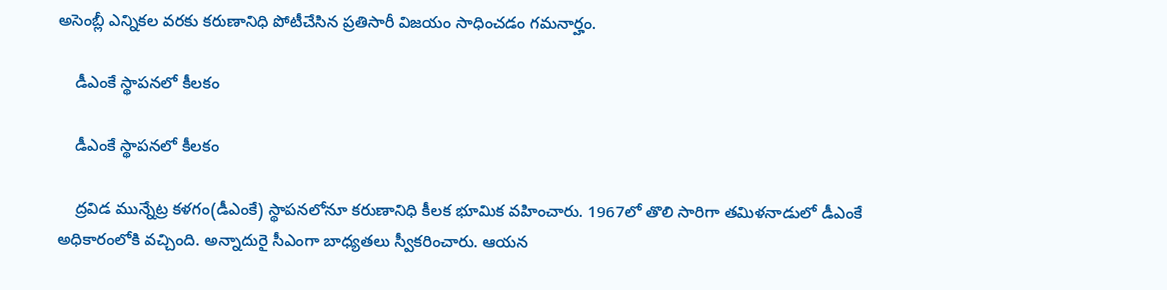అసెంబ్లీ ఎన్నికల వరకు కరుణానిధి పోటీచేసిన ప్రతిసారీ విజయం సాధించడం గమనార్హం.

    డీఎంకే స్థాపనలో కీలకం

    డీఎంకే స్థాపనలో కీలకం

    ద్రవిడ మున్నేట్ర కళగం(డీఎంకే) స్థాపనలోనూ కరుణానిధి కీలక భూమిక వహించారు. 1967లో తొలి సారిగా తమిళనాడులో డీఎంకే అధికారంలోకి వచ్చింది. అన్నాదురై సీఎంగా బాధ్యతలు స్వీకరించారు. ఆయన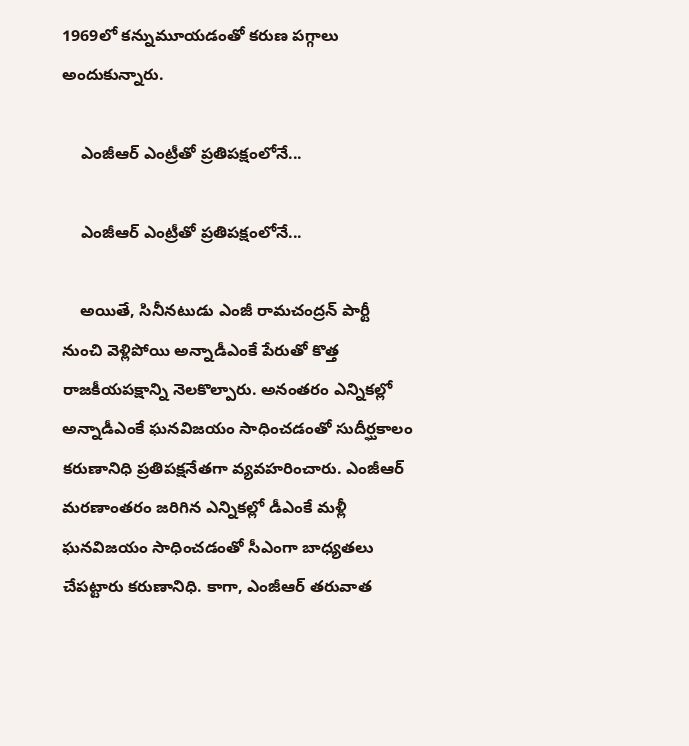1969లో కన్నుమూయడంతో కరుణ పగ్గాలు అందుకున్నారు.

    ఎంజీఆర్ ఎంట్రీతో ప్రతిపక్షంలోనే...

    ఎంజీఆర్ ఎంట్రీతో ప్రతిపక్షంలోనే...

    అయితే, సినీనటుడు ఎంజీ రామచంద్రన్‌ పార్టీ నుంచి వెళ్లిపోయి అన్నాడీఎంకే పేరుతో కొత్త రాజకీయపక్షాన్ని నెలకొల్పారు. అనంతరం ఎన్నికల్లో అన్నాడీఎంకే ఘనవిజయం సాధించడంతో సుదీర్ఘకాలం కరుణానిధి ప్రతిపక్షనేతగా వ్యవహరించారు. ఎంజీఆర్‌ మరణాంతరం జరిగిన ఎన్నికల్లో డీఎంకే మళ్లీ ఘనవిజయం సాధించడంతో సీఎంగా బాధ్యతలు చేపట్టారు కరుణానిధి. కాగా, ఎంజీఆర్‌ తరువాత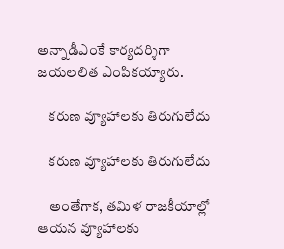అన్నాడీఎంకే కార్యదర్శిగా జయలలిత ఎంపికయ్యారు.

    కరుణ వ్యూహాలకు తిరుగులేదు

    కరుణ వ్యూహాలకు తిరుగులేదు

    అంతేగాక, తమిళ రాజకీయాల్లో ఆయన వ్యూహాలకు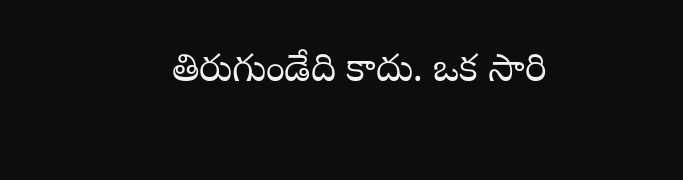తిరుగుండేది కాదు. ఒక సారి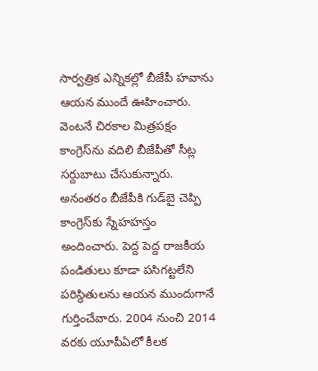సార్వత్రిక ఎన్నికల్లో బీజేపీ హవాను ఆయన ముందే ఊహించారు. వెంటనే చిరకాల మిత్రపక్షం కాంగ్రెస్‌ను వదిలి బీజేపీతో సీట్ల సర్దుబాటు చేసుకున్నారు. అనంతరం బీజేపీకి గుడ్‌బై చెప్పి కాంగ్రెస్‌కు స్నేహహస్తం అందించారు. పెద్ద పెద్ద రాజకీయ పండితులు కూడా పసిగట్టలేని పరిస్థితులను ఆయన ముందుగానే గుర్తించేవారు. 2004 నుంచి 2014 వరకు యూపీఏలో కీలక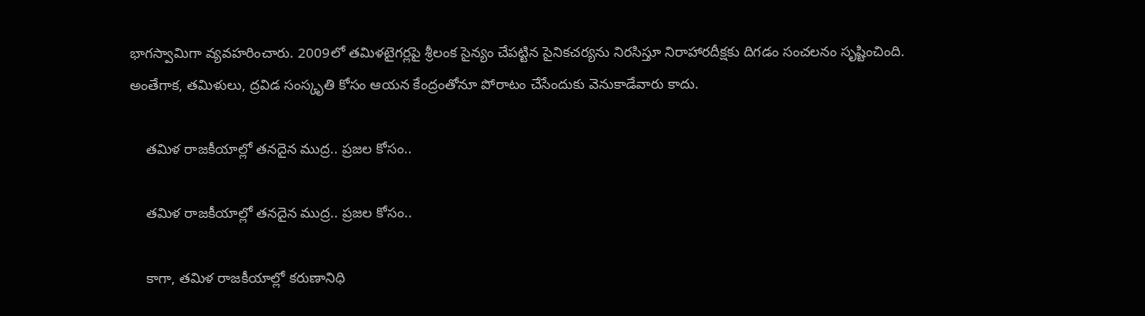భాగస్వామిగా వ్యవహరించారు. 2009లో తమిళటైగర్లపై శ్రీలంక సైన్యం చేపట్టిన సైనికచర్యను నిరసిస్తూ నిరాహారదీక్షకు దిగడం సంచలనం సృష్టించింది. అంతేగాక, తమిళులు, ద్రవిడ సంస్కృతి కోసం ఆయన కేంద్రంతోనూ పోరాటం చేసేందుకు వెనుకాడేవారు కాదు.

    తమిళ రాజకీయాల్లో తనదైన ముద్ర.. ప్రజల కోసం..

    తమిళ రాజకీయాల్లో తనదైన ముద్ర.. ప్రజల కోసం..

    కాగా, తమిళ రాజకీయాల్లో కరుణానిధి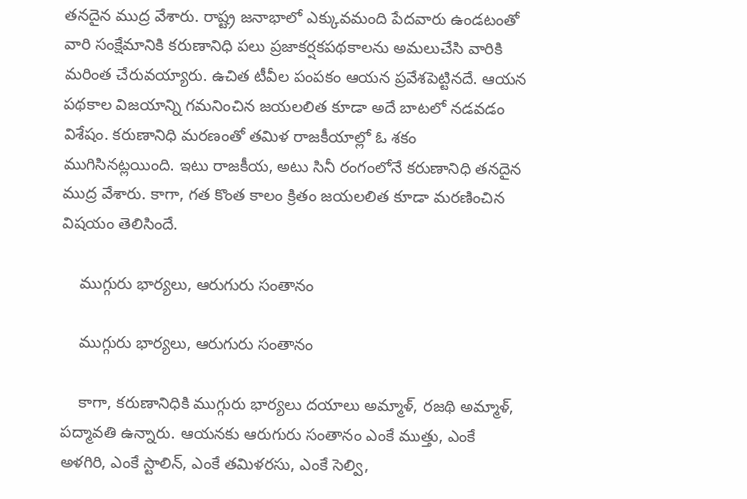తనదైన ముద్ర వేశారు. రాష్ట్ర జనాభాలో ఎక్కువమంది పేదవారు ఉండటంతో వారి సంక్షేమానికి కరుణానిధి పలు ప్రజాకర్షకపథకాలను అమలుచేసి వారికి మరింత చేరువయ్యారు. ఉచిత టీవీల పంపకం ఆయన ప్రవేశపెట్టినదే. ఆయన పథకాల విజయాన్ని గమనించిన జయలలిత కూడా అదే బాటలో నడవడం విశేషం. కరుణానిధి మరణంతో తమిళ రాజకీయాల్లో ఓ శకం ముగిసినట్లయింది. ఇటు రాజకీయ, అటు సినీ రంగంలోనే కరుణానిధి తనదైన ముద్ర వేశారు. కాగా, గత కొంత కాలం క్రితం జయలలిత కూడా మరణించిన విషయం తెలిసిందే.

    ముగ్గురు భార్యలు, ఆరుగురు సంతానం

    ముగ్గురు భార్యలు, ఆరుగురు సంతానం

    కాగా, కరుణానిధికి ముగ్గురు భార్యలు దయాలు అమ్మాళ్, రజథి అమ్మాళ్, పద్మావతి ఉన్నారు. ఆయనకు ఆరుగురు సంతానం ఎంకే ముత్తు, ఎంకే అళగిరి, ఎంకే స్టాలిన్, ఎంకే తమిళరసు, ఎంకే సెల్వి,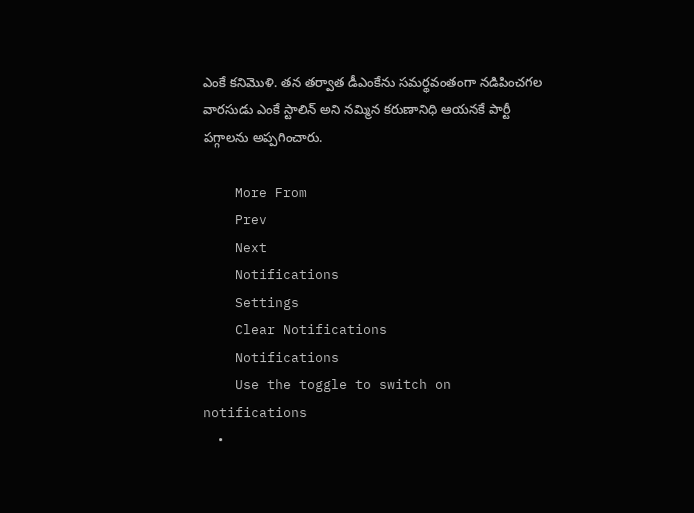ఎంకే కనిమొళి. తన తర్వాత డీఎంకేను సమర్థవంతంగా నడిపించగల వారసుడు ఎంకే స్టాలిన్ అని నమ్మిన కరుణానిధి ఆయనకే పార్టీ పగ్గాలను అప్పగించారు.

    More From
    Prev
    Next
    Notifications
    Settings
    Clear Notifications
    Notifications
    Use the toggle to switch on notifications
    •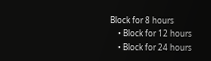Block for 8 hours
    • Block for 12 hours
    • Block for 24 hours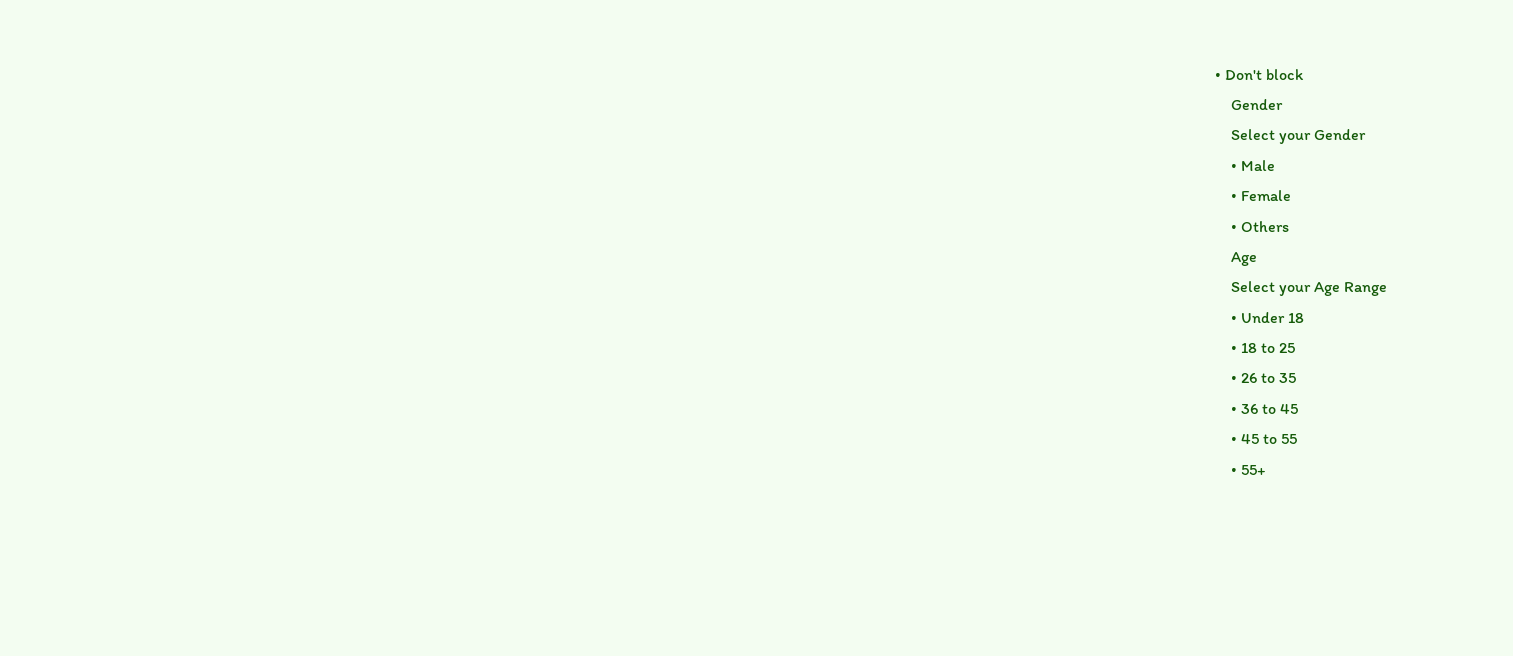• Don't block
    Gender
    Select your Gender
    • Male
    • Female
    • Others
    Age
    Select your Age Range
    • Under 18
    • 18 to 25
    • 26 to 35
    • 36 to 45
    • 45 to 55
    • 55+